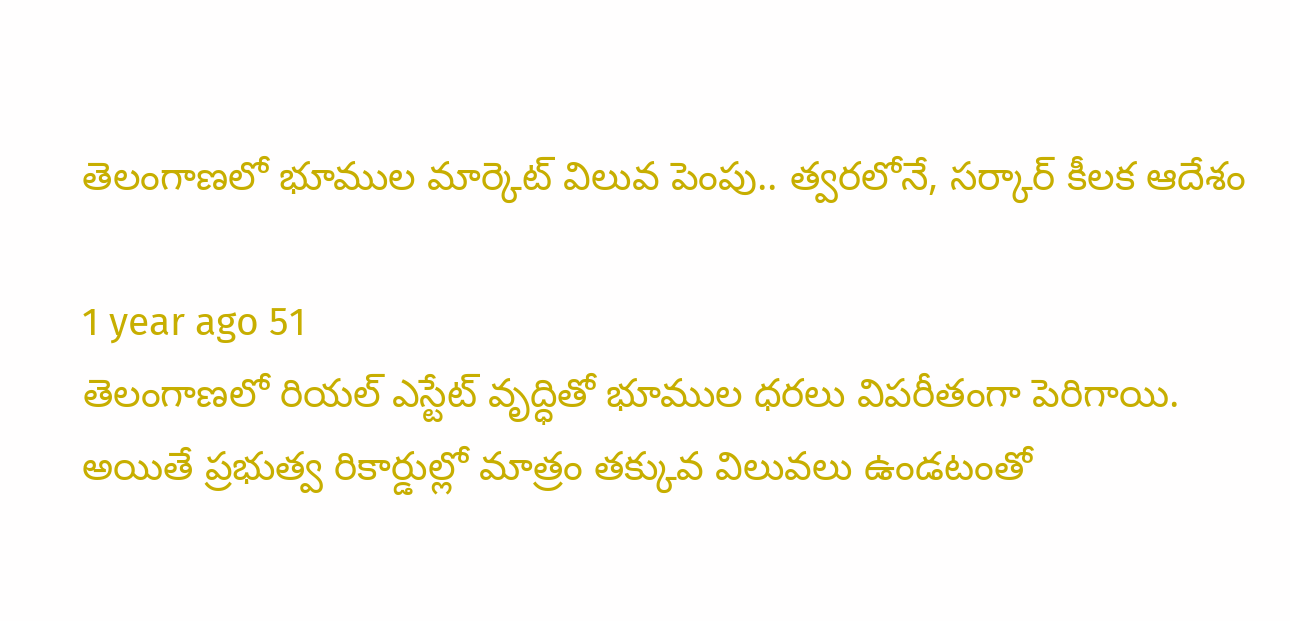తెలంగాణలో భూముల మార్కెట్‌ విలువ పెంపు.. త్వరలోనే, సర్కార్ కీలక ఆదేశం

1 year ago 51
తెలంగాణలో రియల్ ఎస్టేట్ వృద్ధితో భూముల ధరలు విపరీతంగా పెరిగాయి. అయితే ప్రభుత్వ రికార్డుల్లో మాత్రం తక్కువ విలువలు ఉండటంతో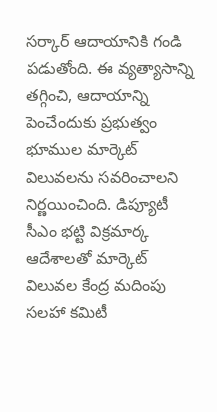సర్కార్ ఆదాయానికి గండి పడుతోంది. ఈ వ్యత్యాసాన్ని తగ్గించి, ఆదాయాన్ని పెంచేందుకు ప్రభుత్వం భూముల మార్కెట్ విలువలను సవరించాలని నిర్ణయించింది. డిప్యూటీ సీఎం భట్టి విక్రమార్క ఆదేశాలతో మార్కెట్ విలువల కేంద్ర మదింపు సలహా కమిటీ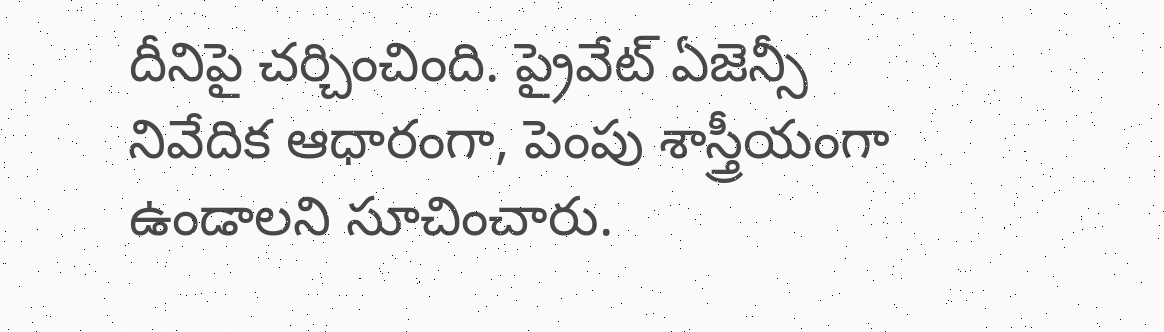దీనిపై చర్చించింది. ప్రైవేట్ ఏజెన్సీ నివేదిక ఆధారంగా, పెంపు శాస్త్రీయంగా ఉండాలని సూచించారు.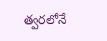త్వరలోనే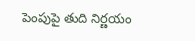పెంపుపై తుది నిర్ణయం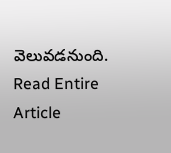వెలువడనుంది.
Read Entire Article